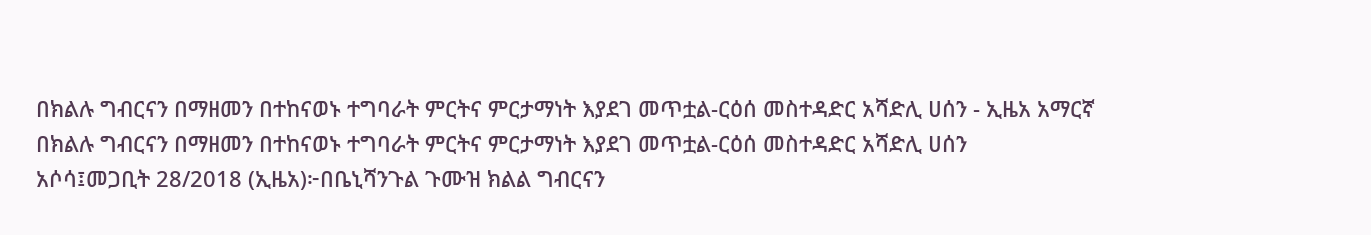በክልሉ ግብርናን በማዘመን በተከናወኑ ተግባራት ምርትና ምርታማነት እያደገ መጥቷል-ርዕሰ መስተዳድር አሻድሊ ሀሰን - ኢዜአ አማርኛ
በክልሉ ግብርናን በማዘመን በተከናወኑ ተግባራት ምርትና ምርታማነት እያደገ መጥቷል-ርዕሰ መስተዳድር አሻድሊ ሀሰን
አሶሳ፤መጋቢት 28/2018 (ኢዜአ)፦በቤኒሻንጉል ጉሙዝ ክልል ግብርናን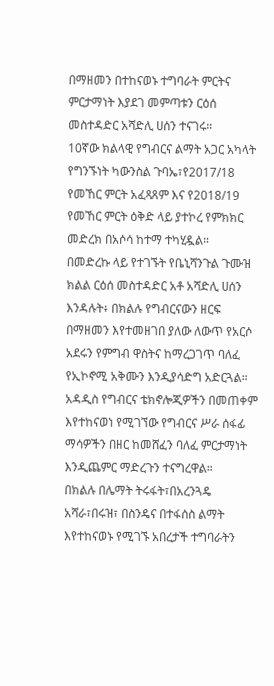በማዘመን በተከናወኑ ተግባራት ምርትና ምርታማነት እያደገ መምጣቱን ርዕሰ መስተዳድር አሻድሊ ሀሰን ተናገሩ።
10ኛው ክልላዊ የግብርና ልማት አጋር አካላት የግንኙነት ካውንስል ጉባኤ፣የ2017/18 የመኸር ምርት አፈጻጸም እና የ2018/19 የመኸር ምርት ዕቅድ ላይ ያተኮረ የምክክር መድረክ በአሶሳ ከተማ ተካሂዷል።
በመድረኩ ላይ የተገኙት የቤኒሻንጉል ጉሙዝ ክልል ርዕሰ መስተዳድር አቶ አሻድሊ ሀሰን እንዳሉት፥ በክልሉ የግብርናውን ዘርፍ በማዘመን እየተመዘገበ ያለው ለውጥ የአርሶ አደሩን የምግብ ዋስትና ከማረጋገጥ ባለፈ የኢኮኖሚ አቅሙን እንዲያሳድግ አድርጓል።
አዳዲስ የግብርና ቴክኖሎጂዎችን በመጠቀም እየተከናወነ የሚገኘው የግብርና ሥራ ሰፋፊ ማሳዎችን በዘር ከመሸፈን ባለፈ ምርታማነት እንዲጨምር ማድረጉን ተናግረዋል።
በክልሉ በሌማት ትሩፋት፣በአረንጓዴ አሻራ፣በሩዝ፣ በስንዴና በተፋሰስ ልማት እየተከናወኑ የሚገኙ አበረታች ተግባራትን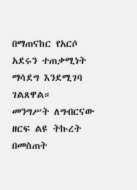በማጠናከር የአርሶ አደሩን ተጠቃሚነት ማሳደግ እንደሚገባ ገልጸዋል።
መንግሥት ለግብርናው ዘርፍ ልዩ ትኩረት በመስጠት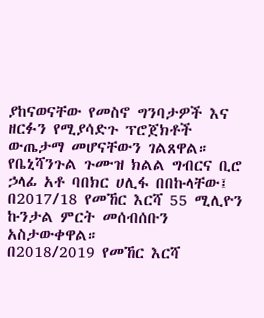ያከናወናቸው የመስኖ ግንባታዎች እና ዘርፉን የሚያሳድጉ ፕሮጀክቶች ውጤታማ መሆናቸውን ገልጸዋል።
የቤኒሻንጉል ጉሙዝ ክልል ግብርና ቢሮ ኃላፊ አቶ ባበክር ሀሊፋ በበኩላቸው፤ በ2017/18 የመኸር እርሻ 55 ሚሊዮን ኩንታል ምርት መሰብሰቡን አስታውቀዋል።
በ2018/2019 የመኸር እርሻ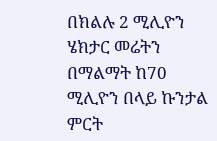በክልሉ 2 ሚሊዮን ሄክታር መሬትን በማልማት ከ70 ሚሊዮን በላይ ኩንታል ምርት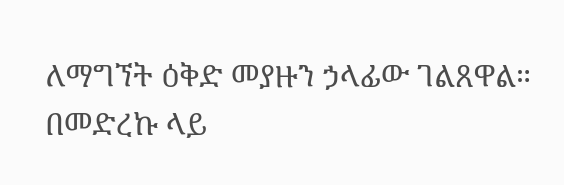ለማግኘት ዕቅድ መያዙን ኃላፊው ገልጸዋል።
በመድረኩ ላይ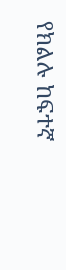የክልሉ ከፍተኛ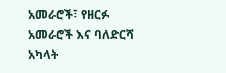አመራሮች፣ የዘርፉ አመራሮች እና ባለድርሻ አካላት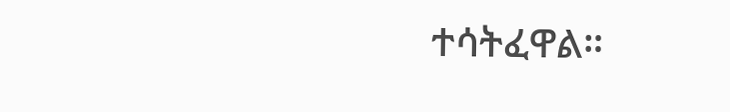ተሳትፈዋል።